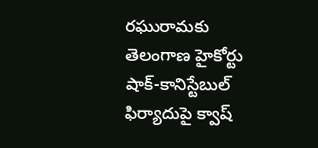రఘురామకు తెలంగాణ హైకోర్టు షాక్-కానిస్టేబుల్ ఫిర్యాదుపై క్వాష్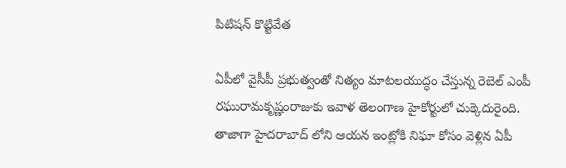పిటిషన్ కొట్టివేత

ఏపీలో వైసీపీ ప్రభుత్వంతో నిత్యం మాటలయుద్ధం చేస్తున్న రెబెల్ ఎంపీ రఘురామకృష్ణంరాజుకు ఇవాళ తెలంగాణ హైకోర్టులో చుక్కెదురైంది. తాజాగా హైదరాబాద్ లోని ఆయన ఇంట్లోకి నిఘా కోసం వెళ్లిన ఏపీ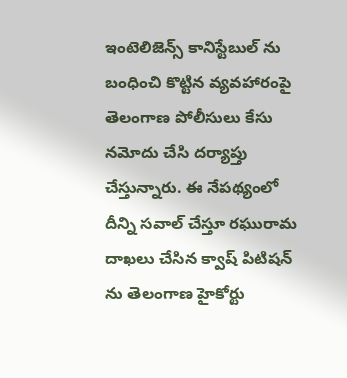ఇంటెలిజెన్స్ కానిస్టేబుల్ ను బంధించి కొట్టిన వ్యవహారంపై తెలంగాణ పోలీసులు కేసు నమోదు చేసి దర్యాప్తు చేస్తున్నారు. ఈ నేపథ్యంలో దీన్ని సవాల్ చేస్తూ రఘురామ దాఖలు చేసిన క్వాష్ పిటిషన్ ను తెలంగాణ హైకోర్టు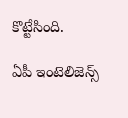కొట్టేసింది.

ఏపీ ఇంటెలిజెన్స్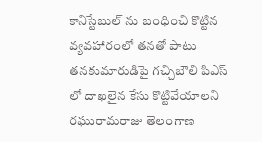కానిస్టేబుల్ ను బంధించి కొట్టిన వ్యవహారంలో తనతో పాటు తనకుమారుడిపై గచ్చిబౌలి పిఎస్ లో దాఖలైన కేసు కొట్టివేయాలని రఘురామరాజు తెలంగాణ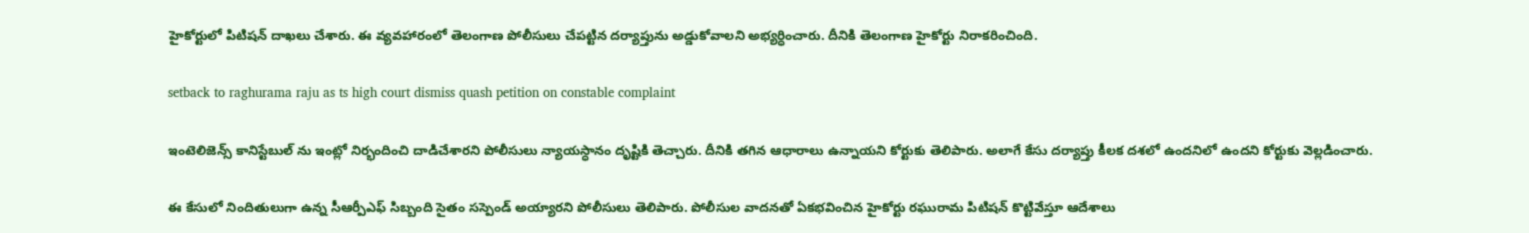హైకోర్టులో పిటిషన్ దాఖలు చేశారు. ఈ వ్యవహారంలో తెలంగాణ పోలీసులు చేపట్టిన దర్యాప్తును అడ్డుకోవాలని అభ్యర్ధించారు. దీనికి తెలంగాణ హైకోర్టు నిరాకరించింది.

setback to raghurama raju as ts high court dismiss quash petition on constable complaint

ఇంటెలిజెన్స్ కానిస్టేబుల్ ను ఇంట్లో నిర్భందించి దాడిచేశారని పోలీసులు న్యాయస్ధానం దృష్టికి తెచ్చారు. దీనికి తగిన ఆధారాలు ఉన్నాయని కోర్టుకు తెలిపారు. అలాగే కేసు దర్యాప్తు కీలక దశలో ఉందనిలో ఉందని కోర్టుకు వెల్లడించారు.

ఈ కేసులో నిందితులుగా ఉన్న సీఆర్పీఎఫ్ సిబ్బంది సైతం సస్పెండ్ అయ్యారని పోలీసులు తెలిపారు. పోలీసుల వాదనతో ఏకభవించిన హైకోర్టు రఘురామ పిటిషన్ కొట్టివేస్తూ ఆదేశాలు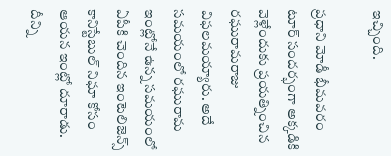ఇచ్చింది.

ప్రధాని మోడీ భీమవరం టూర్ సందర్భంగా అక్కడికి వెళ్లేందుకు ప్రయత్నించిన రఘురామరాజు విఫలమయ్యారు. అదే సమయంలో రఘురామ ఇంట్లోనే ఉన్న సమయంలో ఏపీకి చెందిన ఇంటెలిజెన్స్ కానిస్టేబుల్ నిఘా కోసం ఆయన ఇంట్లో దూరాడు. దీన్ని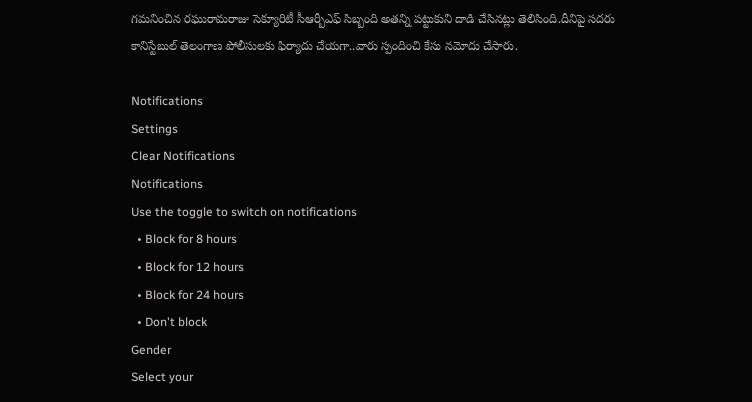గమనించిన రఘురామరాజు సెక్యూరిటీ సీఆర్బీఎఫ్ సిబ్బంది అతన్ని పట్టుకుని దాడి చేసినట్లు తెలిసింది.దీనిపై సదరు కానిస్టేబుల్ తెలంగాణ పోలీసులకు ఫిర్యాదు చేయగా..వారు స్పందించి కేసు నమోదు చేసారు.

Notifications
Settings
Clear Notifications
Notifications
Use the toggle to switch on notifications
  • Block for 8 hours
  • Block for 12 hours
  • Block for 24 hours
  • Don't block
Gender
Select your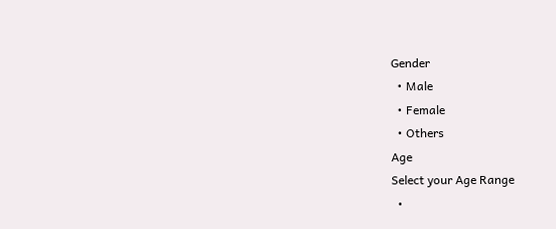Gender
  • Male
  • Female
  • Others
Age
Select your Age Range
  •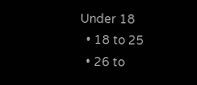Under 18
  • 18 to 25
  • 26 to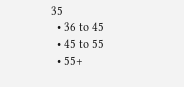35
  • 36 to 45
  • 45 to 55
  • 55+